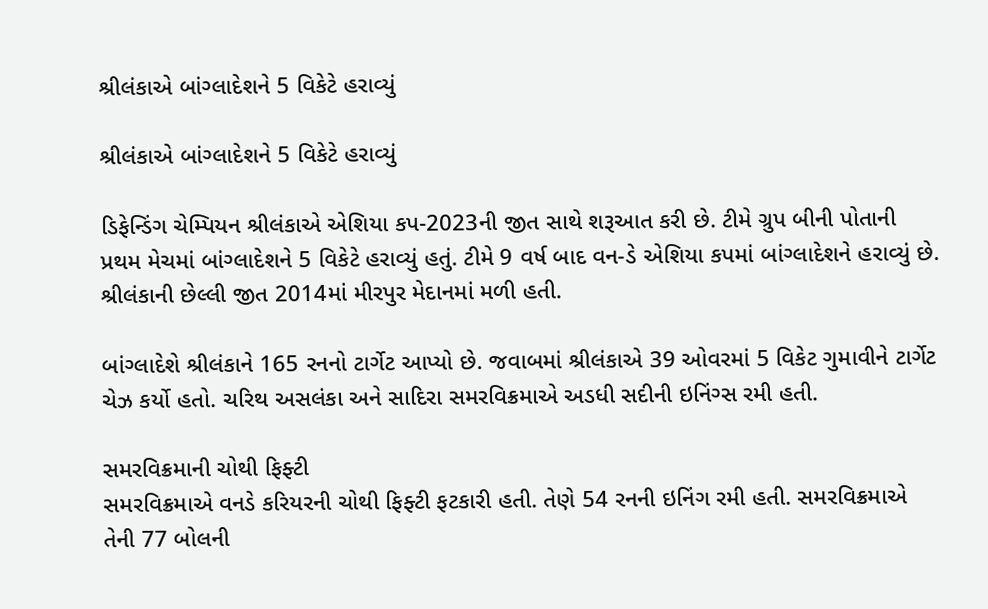શ્રીલંકાએ બાંગ્લાદેશને 5 વિકેટે હરાવ્યું

શ્રીલંકાએ બાંગ્લાદેશને 5 વિકેટે હરાવ્યું

ડિફેન્ડિંગ ચેમ્પિયન શ્રીલંકાએ એશિયા કપ-2023ની જીત સાથે શરૂઆત કરી છે. ટીમે ગ્રુપ બીની પોતાની પ્રથમ મેચમાં બાંગ્લાદેશને 5 વિકેટે હરાવ્યું હતું. ટીમે 9 વર્ષ બાદ વન-ડે એશિયા કપમાં બાંગ્લાદેશને હરાવ્યું છે. શ્રીલંકાની છેલ્લી જીત 2014માં મીરપુર મેદાનમાં મળી હતી.

બાંગ્લાદેશે શ્રીલંકાને 165 રનનો ટાર્ગેટ આપ્યો છે. જવાબમાં શ્રીલંકાએ 39 ઓવરમાં 5 વિકેટ ગુમાવીને ટાર્ગેટ ચેઝ કર્યો હતો. ચરિથ અસલંકા અને સાદિરા સમરવિક્રમાએ અડધી સદીની ઇનિંગ્સ રમી હતી.

સમરવિક્રમાની ચોથી ફિફ્ટી
સમરવિક્રમાએ વનડે કરિયરની ચોથી ફિફ્ટી ફટકારી હતી. તેણે 54 રનની ઇનિંગ રમી હતી. સમરવિક્રમાએ તેની 77 બોલની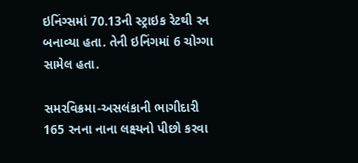ઇનિંગ્સમાં 70.13ની સ્ટ્રાઇક રેટથી રન બનાવ્યા હતા. તેની ઇનિંગમાં 6 ચોગ્ગા સામેલ હતા.

સમરવિક્રમા-અસલંકાની ભાગીદારી
165 રનના નાના લક્ષ્યનો પીછો કરવા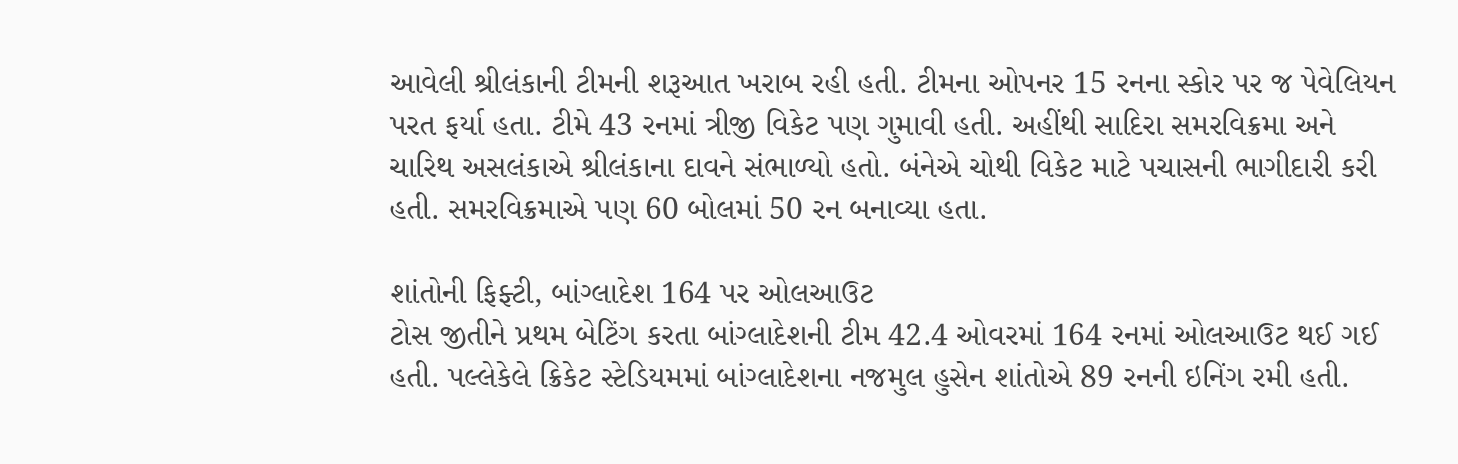આવેલી શ્રીલંકાની ટીમની શરૂઆત ખરાબ રહી હતી. ટીમના ઓપનર 15 રનના સ્કોર પર જ પેવેલિયન પરત ફર્યા હતા. ટીમે 43 રનમાં ત્રીજી વિકેટ પણ ગુમાવી હતી. અહીંથી સાદિરા સમરવિક્રમા અને ચારિથ અસલંકાએ શ્રીલંકાના દાવને સંભાળ્યો હતો. બંનેએ ચોથી વિકેટ માટે પચાસની ભાગીદારી કરી હતી. સમરવિક્રમાએ પણ 60 બોલમાં 50 રન બનાવ્યા હતા.

શાંતોની ફિફ્ટી, બાંગ્લાદેશ 164 પર ઓલઆઉટ
ટોસ જીતીને પ્રથમ બેટિંગ કરતા બાંગ્લાદેશની ટીમ 42.4 ઓવરમાં 164 રનમાં ઓલઆઉટ થઈ ગઈ હતી. પલ્લેકેલે ક્રિકેટ સ્ટેડિયમમાં બાંગ્લાદેશના નજમુલ હુસેન શાંતોએ 89 રનની ઇનિંગ રમી હતી.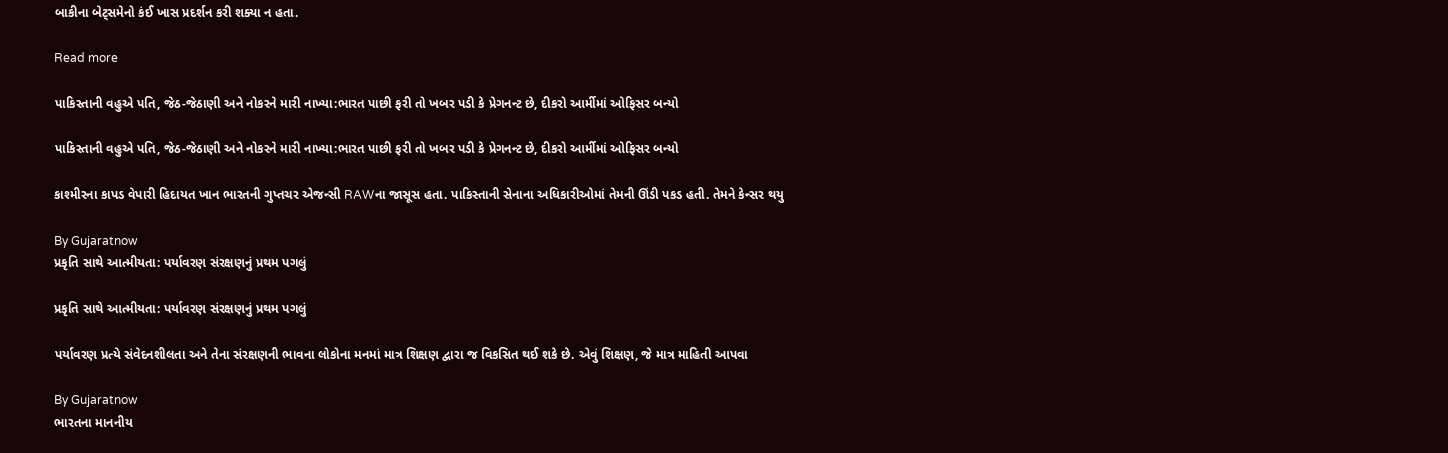બાકીના બેટ્સમેનો કંઈ ખાસ પ્રદર્શન કરી શક્યા ન હતા.

Read more

પાકિસ્તાની વહુએ પતિ, જેઠ-જેઠાણી અને નોકરને મારી નાખ્યા:ભારત પાછી ફરી તો ખબર પડી કે પ્રેગનન્ટ છે, દીકરો આર્મીમાં ઓફિસર બન્યો

પાકિસ્તાની વહુએ પતિ, જેઠ-જેઠાણી અને નોકરને મારી નાખ્યા:ભારત પાછી ફરી તો ખબર પડી કે પ્રેગનન્ટ છે, દીકરો આર્મીમાં ઓફિસર બન્યો

કાશ્મીરના કાપડ વેપારી હિદાયત ખાન ભારતની ગુપ્તચર એજન્સી RAWના જાસૂસ હતા. પાકિસ્તાની સેનાના અધિકારીઓમાં તેમની ઊંડી પકડ હતી. તેમને કેન્સર થયુ

By Gujaratnow
પ્રકૃતિ સાથે આત્મીયતા: પર્યાવરણ સંરક્ષણનું પ્રથમ પગલું

પ્રકૃતિ સાથે આત્મીયતા: પર્યાવરણ સંરક્ષણનું પ્રથમ પગલું

પર્યાવરણ પ્રત્યે સંવેદનશીલતા અને તેના સંરક્ષણની ભાવના લોકોના મનમાં માત્ર શિક્ષણ દ્વારા જ વિકસિત થઈ શકે છે. એવું શિક્ષણ, જે માત્ર માહિતી આપવા

By Gujaratnow
ભારતના માનનીય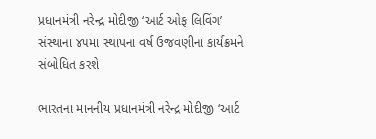પ્રધાનમંત્રી નરેન્દ્ર મોદીજી ‘આર્ટ ઓફ લિવિંગ’ સંસ્થાના ૪૫મા સ્થાપના વર્ષ ઉજવણીના કાર્યક્રમને સંબોધિત કરશે

ભારતના માનનીય પ્રધાનમંત્રી નરેન્દ્ર મોદીજી ‘આર્ટ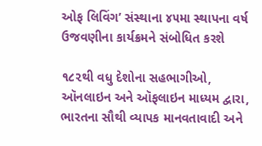ઓફ લિવિંગ’ સંસ્થાના ૪૫મા સ્થાપના વર્ષ ઉજવણીના કાર્યક્રમને સંબોધિત કરશે

૧૮૨થી વધુ દેશોના સહભાગીઓ, ઑનલાઇન અને ઑફલાઇન માધ્યમ દ્વારા, ભારતના સૌથી વ્યાપક માનવતાવાદી અને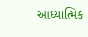આધ્યાત્મિક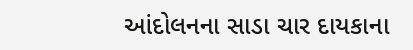આંદોલનના સાડા ચાર દાયકાના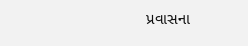પ્રવાસના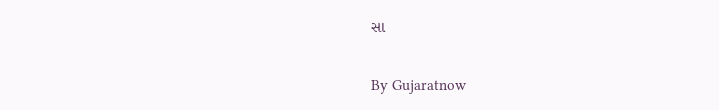સા

By Gujaratnow